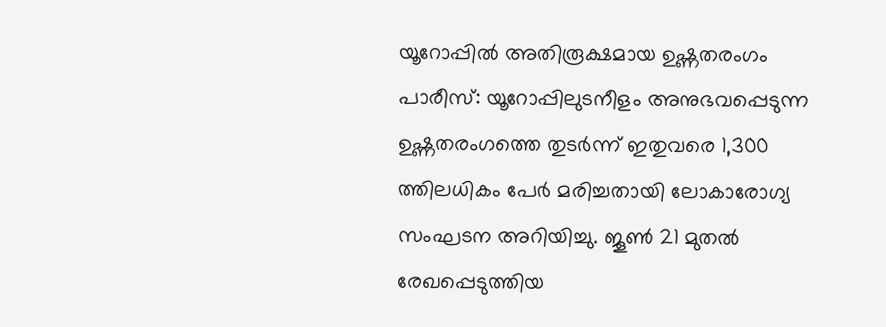യൂറോപ്പിൽ അതിരൂക്ഷമായ ഉഷ്ണതരംഗം
പാരീസ്: യൂറോപ്പിലുടനീളം അനുഭവപ്പെടുന്ന ഉഷ്ണതരംഗത്തെ തുടർന്ന് ഇതുവരെ 1,300 ത്തിലധികം പേർ മരിച്ചതായി ലോകാരോഗ്യ സംഘടന അറിയിച്ചു. ജൂൺ 21 മുതൽ രേഖപ്പെടുത്തിയ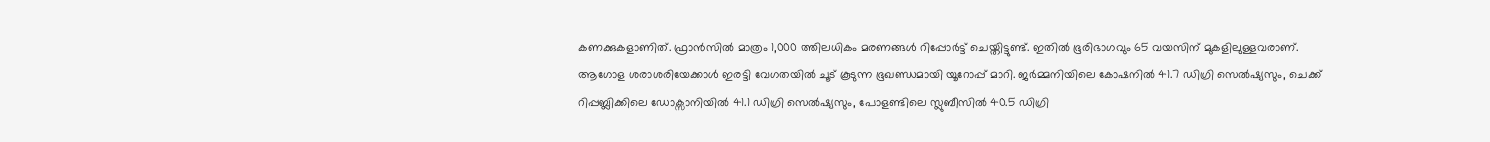കണക്കുകളാണിത്. ഫ്രാൻസിൽ മാത്രം 1,000 ത്തിലധികം മരണങ്ങൾ റിപ്പോർട്ട് ചെയ്തിട്ടുണ്ട്. ഇതിൽ ഭൂരിഭാഗവും 65 വയസിന് മുകളിലുള്ളവരാണ്.
ആഗോള ശരാശരിയേക്കാൾ ഇരട്ടി വേഗതയിൽ ചൂട് കൂടുന്ന ഭൂഖണ്ഡമായി യൂറോപ്പ് മാറി. ജർമ്മനിയിലെ കോഷനിൽ 41.7 ഡിഗ്രി സെൽഷ്യസും, ചെക്ക് റിപ്പബ്ലിക്കിലെ ഡോക്സാനിയിൽ 41.1 ഡിഗ്രി സെൽഷ്യസും, പോളണ്ടിലെ സ്ലുബീസിൽ 40.5 ഡിഗ്രി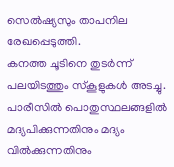സെൽഷ്യസും താപനില രേഖപ്പെടുത്തി.
കനത്ത ചൂടിനെ തുടർന്ന് പലയിടത്തും സ്കൂളുകൾ അടച്ചു. പാരീസിൽ പൊതുസ്ഥലങ്ങളിൽ മദ്യപിക്കുന്നതിനും മദ്യം വിൽക്കുന്നതിനും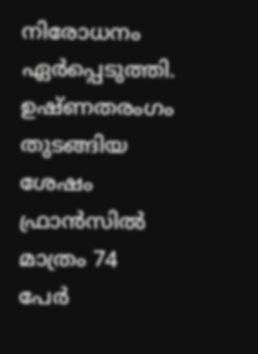നിരോധനം ഏർപ്പെടുത്തി. ഉഷ്ണതരംഗം തുടങ്ങിയ ശേഷം ഫ്രാൻസിൽ മാത്രം 74 പേർ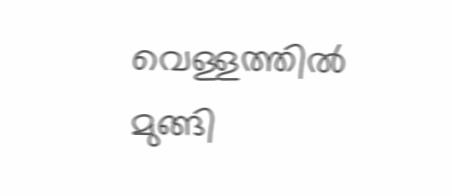വെള്ളത്തിൽ മുങ്ങി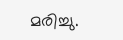മരിച്ചു.